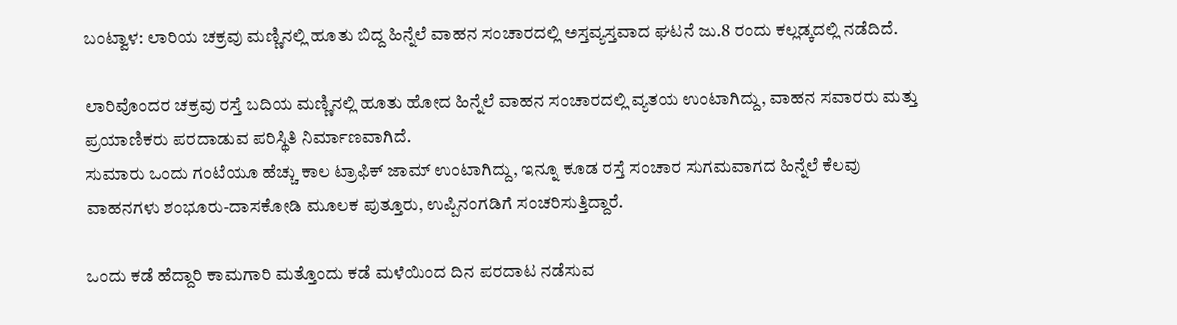ಬಂಟ್ವಾಳ: ಲಾರಿಯ ಚಕ್ರವು ಮಣ್ಣಿನಲ್ಲಿ ಹೂತು ಬಿದ್ದ ಹಿನ್ನೆಲೆ ವಾಹನ ಸಂಚಾರದಲ್ಲಿ ಅಸ್ತವ್ಯಸ್ತವಾದ ಘಟನೆ ಜು.8 ರಂದು ಕಲ್ಲಡ್ಕದಲ್ಲಿ ನಡೆದಿದೆ.

ಲಾರಿವೊಂದರ ಚಕ್ರವು ರಸ್ತೆ ಬದಿಯ ಮಣ್ಣಿನಲ್ಲಿ ಹೂತು ಹೋದ ಹಿನ್ನೆಲೆ ವಾಹನ ಸಂಚಾರದಲ್ಲಿ ವ್ಯತಯ ಉಂಟಾಗಿದ್ದು, ವಾಹನ ಸವಾರರು ಮತ್ತು ಪ್ರಯಾಣಿಕರು ಪರದಾಡುವ ಪರಿಸ್ಥಿತಿ ನಿರ್ಮಾಣವಾಗಿದೆ.
ಸುಮಾರು ಒಂದು ಗಂಟೆಯೂ ಹೆಚ್ಚು ಕಾಲ ಟ್ರಾಫಿಕ್ ಜಾಮ್ ಉಂಟಾಗಿದ್ದು, ಇನ್ನೂ ಕೂಡ ರಸ್ತೆ ಸಂಚಾರ ಸುಗಮವಾಗದ ಹಿನ್ನೆಲೆ ಕೆಲವು ವಾಹನಗಳು ಶಂಭೂರು-ದಾಸಕೋಡಿ ಮೂಲಕ ಪುತ್ತೂರು, ಉಪ್ಪಿನಂಗಡಿಗೆ ಸಂಚರಿಸುತ್ತಿದ್ದಾರೆ.

ಒಂದು ಕಡೆ ಹೆದ್ದಾರಿ ಕಾಮಗಾರಿ ಮತ್ತೊಂದು ಕಡೆ ಮಳೆಯಿಂದ ದಿನ ಪರದಾಟ ನಡೆಸುವ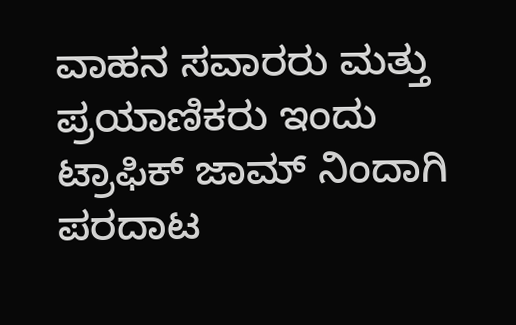ವಾಹನ ಸವಾರರು ಮತ್ತು ಪ್ರಯಾಣಿಕರು ಇಂದು ಟ್ರಾಫಿಕ್ ಜಾಮ್ ನಿಂದಾಗಿ ಪರದಾಟ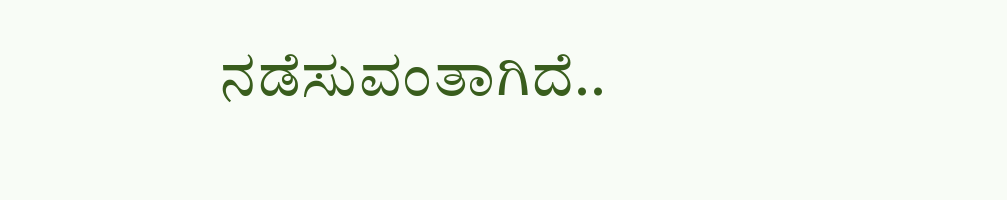ನಡೆಸುವಂತಾಗಿದೆ..